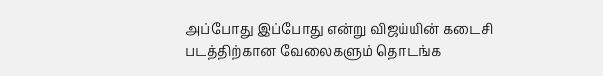அப்போது இப்போது என்று விஜய்யின் கடைசி படத்திற்கான வேலைகளும் தொடங்க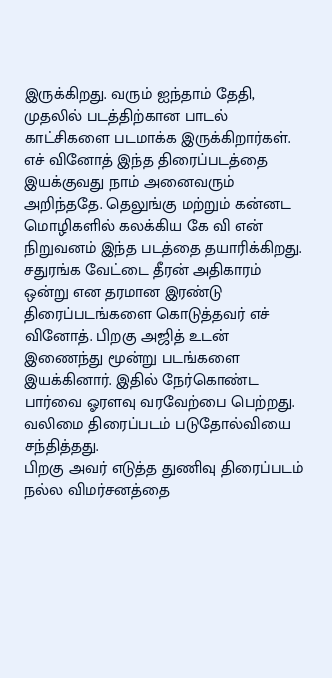இருக்கிறது. வரும் ஐந்தாம் தேதி, முதலில் படத்திற்கான பாடல் காட்சிகளை படமாக்க இருக்கிறார்கள். எச் வினோத் இந்த திரைப்படத்தை இயக்குவது நாம் அனைவரும் அறிந்ததே. தெலுங்கு மற்றும் கன்னட மொழிகளில் கலக்கிய கே வி என் நிறுவனம் இந்த படத்தை தயாரிக்கிறது.
சதுரங்க வேட்டை தீரன் அதிகாரம் ஒன்று என தரமான இரண்டு திரைப்படங்களை கொடுத்தவர் எச் வினோத். பிறகு அஜித் உடன் இணைந்து மூன்று படங்களை இயக்கினார். இதில் நேர்கொண்ட பார்வை ஓரளவு வரவேற்பை பெற்றது. வலிமை திரைப்படம் படுதோல்வியை சந்தித்தது.
பிறகு அவர் எடுத்த துணிவு திரைப்படம் நல்ல விமர்சனத்தை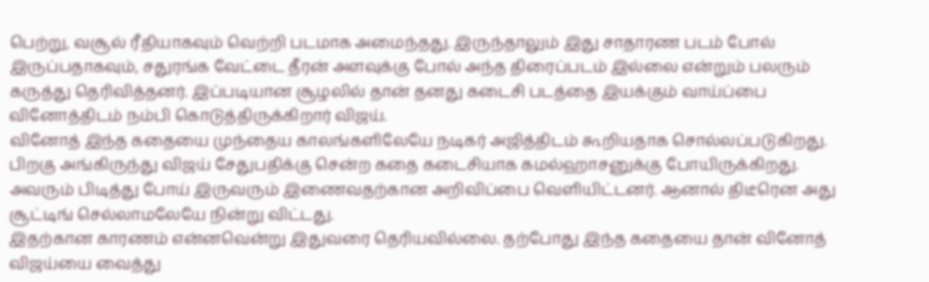பெற்று, வசூல் ரீதியாகவும் வெற்றி படமாக அமைந்தது. இருந்தாலும் இது சாதாரண படம் போல் இருப்பதாகவும், சதுரங்க வேட்டை தீரன் அளவுக்கு போல் அந்த திரைப்படம் இல்லை என்றும் பலரும் கருத்து தெரிவித்தனர். இப்படியான சூழலில் தான் தனது கடைசி படத்தை இயக்கும் வாய்ப்பை வினோத்திடம் நம்பி கொடுத்திருக்கிறார் விஜய்.
வினோத் இந்த கதையை முந்தைய காலங்களிலேயே நடிகர் அஜித்திடம் கூறியதாக சொல்லப்படுகிறது. பிறகு அங்கிருந்து விஜய் சேதுபதிக்கு சென்ற கதை கடைசியாக கமல்ஹாசனுக்கு போயிருக்கிறது. அவரும் பிடித்து போய் இருவரும் இணைவதற்கான அறிவிப்பை வெளியிட்டனர். ஆனால் திடீரென அது சூட்டிங் செல்லாமலேயே நின்று விட்டது.
இதற்கான காரணம் என்னவென்று இதுவரை தெரியவில்லை. தற்போது இந்த கதையை தான் வினோத் விஜய்யை வைத்து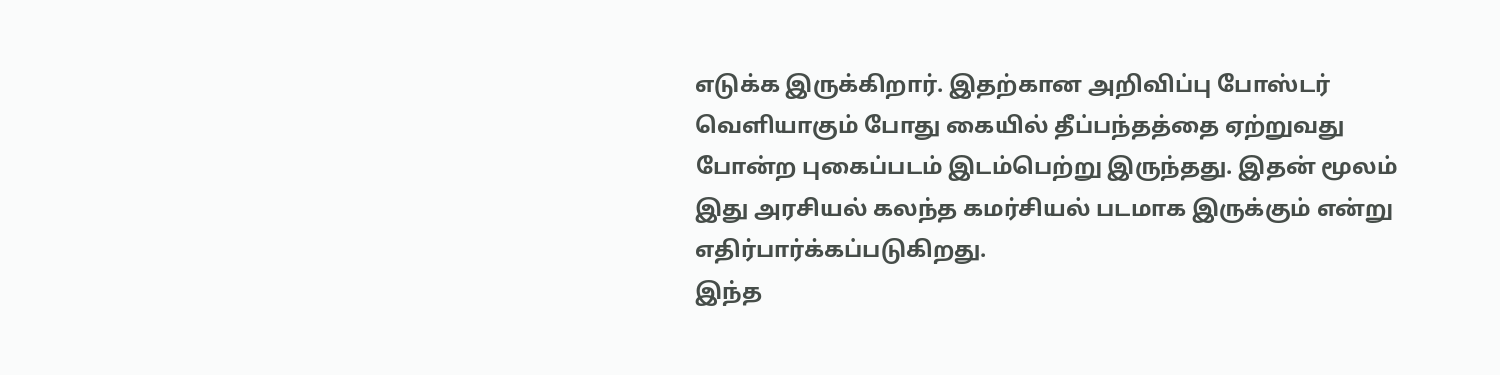எடுக்க இருக்கிறார். இதற்கான அறிவிப்பு போஸ்டர் வெளியாகும் போது கையில் தீப்பந்தத்தை ஏற்றுவது போன்ற புகைப்படம் இடம்பெற்று இருந்தது. இதன் மூலம் இது அரசியல் கலந்த கமர்சியல் படமாக இருக்கும் என்று எதிர்பார்க்கப்படுகிறது.
இந்த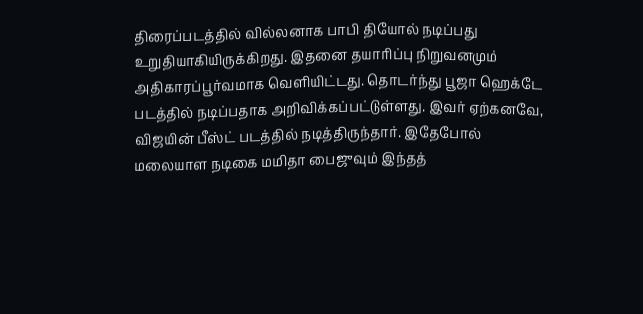திரைப்படத்தில் வில்லனாக பாபி தியோல் நடிப்பது உறுதியாகியிருக்கிறது. இதனை தயாரிப்பு நிறுவனமும் அதிகாரப்பூர்வமாக வெளியிட்டது. தொடர்ந்து பூஜா ஹெக்டே படத்தில் நடிப்பதாக அறிவிக்கப்பட்டுள்ளது. இவர் ஏற்கனவே, விஜயின் பீஸ்ட் படத்தில் நடித்திருந்தார். இதேபோல் மலையாள நடிகை மமிதா பைஜுவும் இந்தத்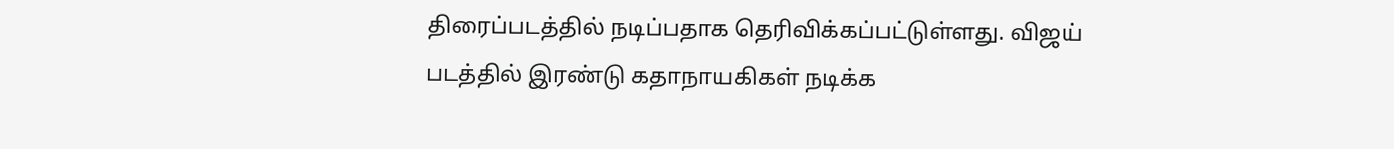திரைப்படத்தில் நடிப்பதாக தெரிவிக்கப்பட்டுள்ளது. விஜய் படத்தில் இரண்டு கதாநாயகிகள் நடிக்க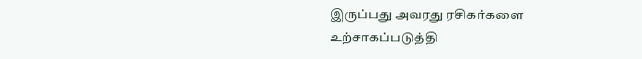இருப்பது அவரது ரசிகர்களை உற்சாகப்படுத்தி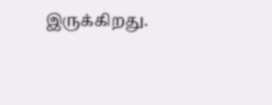இருக்கிறது.